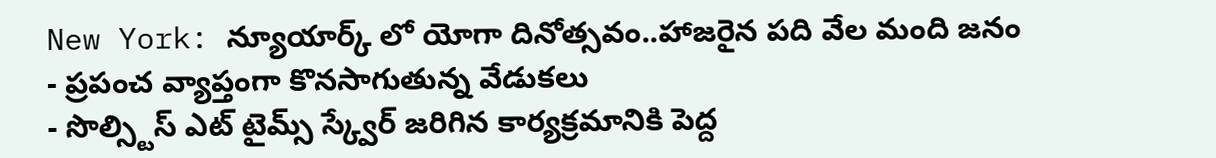New York: న్యూయార్క్ లో యోగా దినోత్సవం..హాజరైన పది వేల మంది జనం
- ప్రపంచ వ్యాప్తంగా కొనసాగుతున్న వేడుకలు
- సొల్స్టిస్ ఎట్ టైమ్స్ స్క్వేర్ జరిగిన కార్యక్రమానికి పెద్ద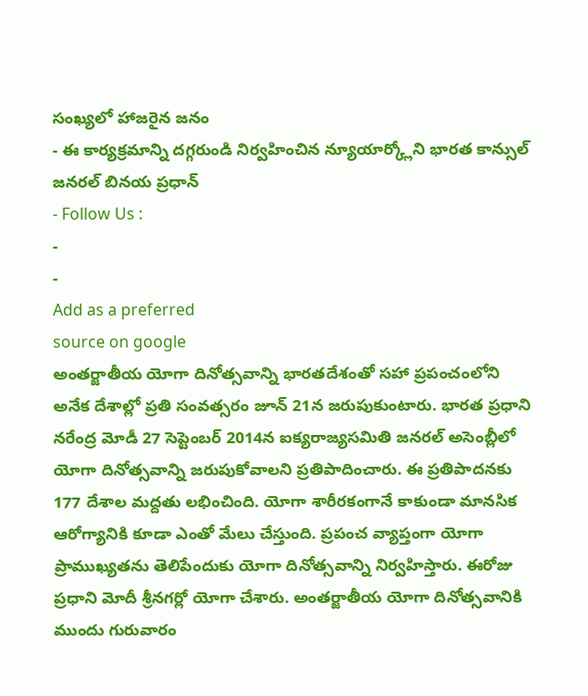సంఖ్యలో హాజరైన జనం
- ఈ కార్యక్రమాన్ని దగ్గరుండి నిర్వహించిన న్యూయార్క్లోని భారత కాన్సుల్ జనరల్ బినయ ప్రధాన్
- Follow Us :
-
-
Add as a preferred
source on google
అంతర్జాతీయ యోగా దినోత్సవాన్ని భారతదేశంతో సహా ప్రపంచంలోని అనేక దేశాల్లో ప్రతి సంవత్సరం జూన్ 21న జరుపుకుంటారు. భారత ప్రధాని నరేంద్ర మోడీ 27 సెప్టెంబర్ 2014న ఐక్యరాజ్యసమితి జనరల్ అసెంబ్లీలో యోగా దినోత్సవాన్ని జరుపుకోవాలని ప్రతిపాదించారు. ఈ ప్రతిపాదనకు 177 దేశాల మద్దతు లభించింది. యోగా శారీరకంగానే కాకుండా మానసిక ఆరోగ్యానికి కూడా ఎంతో మేలు చేస్తుంది. ప్రపంచ వ్యాప్తంగా యోగా ప్రాముఖ్యతను తెలిపేందుకు యోగా దినోత్సవాన్ని నిర్వహిస్తారు. ఈరోజు ప్రధాని మోదీ శ్రీనగర్లో యోగా చేశారు. అంతర్జాతీయ యోగా దినోత్సవానికి ముందు గురువారం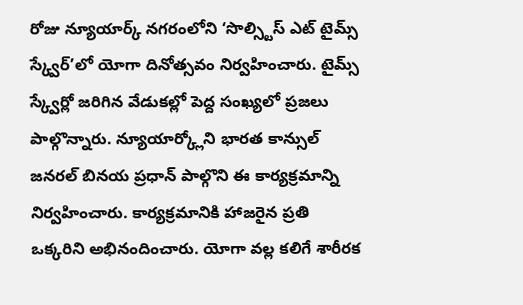రోజు న్యూయార్క్ నగరంలోని ‘సొల్స్టిస్ ఎట్ టైమ్స్ స్క్వేర్’లో యోగా దినోత్సవం నిర్వహించారు. టైమ్స్ స్క్వేర్లో జరిగిన వేడుకల్లో పెద్ద సంఖ్యలో ప్రజలు పాల్గొన్నారు. న్యూయార్క్లోని భారత కాన్సుల్ జనరల్ బినయ ప్రధాన్ పాల్గొని ఈ కార్యక్రమాన్ని నిర్వహించారు. కార్యక్రమానికి హాజరైన ప్రతి ఒక్కరిని అభినందించారు. యోగా వల్ల కలిగే శారీరక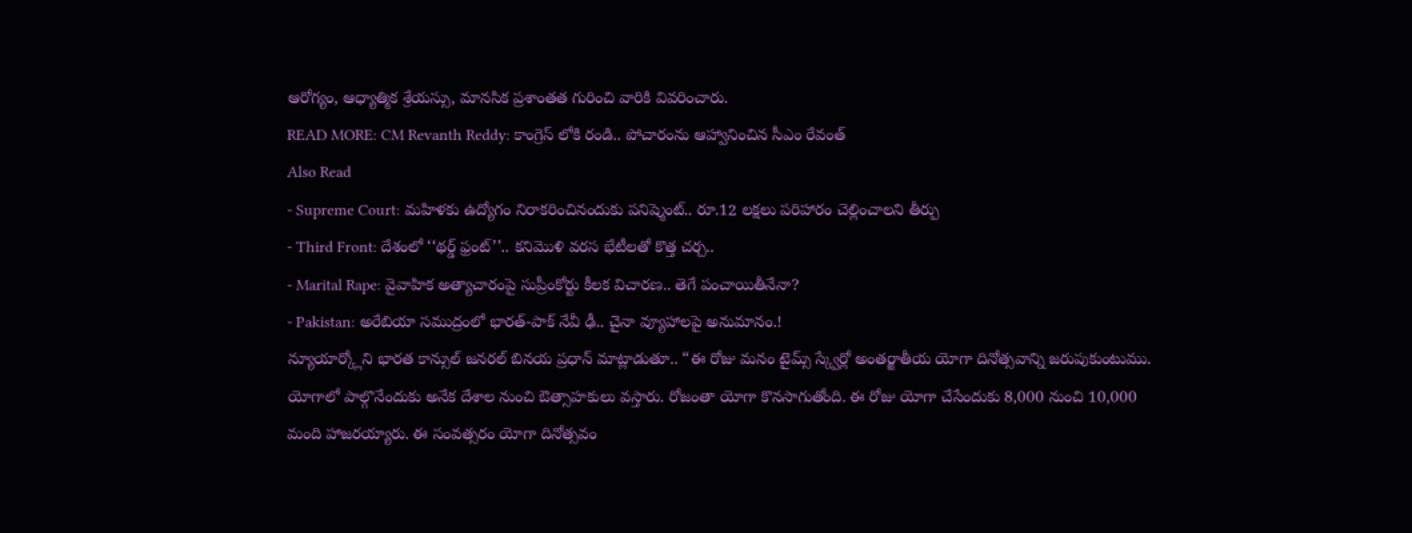ఆరోగ్యం, ఆధ్యాత్మిక శ్రేయస్సు, మానసిక ప్రశాంతత గురించి వారికి వివరించారు.
READ MORE: CM Revanth Reddy: కాంగ్రెస్ లోకి రండి.. పోచారంను ఆహ్వానించిన సీఎం రేవంత్
Also Read
- Supreme Court: మహిళకు ఉద్యోగం నిరాకరించినందుకు పనిష్మెంట్.. రూ.12 లక్షలు పరిహారం చెల్లించాలని తీర్పు
- Third Front: దేశంలో ‘‘థర్డ్ ఫ్రంట్’’.. కనిమొళి వరస భేటీలతో కొత్త చర్చ..
- Marital Rape: వైవాహిక అత్యాచారంపై సుప్రీంకోర్టు కీలక విచారణ.. తెగే పంచాయితీనేనా?
- Pakistan: అరేబియా సముద్రంలో భారత్-పాక్ నేవీ ఢీ.. చైనా వ్యూహాలపై అనుమానం.!
న్యూయార్క్లోని భారత కాన్సుల్ జనరల్ బినయ ప్రధాన్ మాట్లాడుతూ.. “ఈ రోజు మనం టైమ్స్ స్క్వేర్లో అంతర్జాతీయ యోగా దినోత్సవాన్ని జరుపుకుంటుము. యోగాలో పాల్గొనేందుకు అనేక దేశాల నుంచి ఔత్సాహకులు వస్తారు. రోజంతా యోగా కొనసాగుతోంది. ఈ రోజు యోగా చేసేందుకు 8,000 నుంచి 10,000 మంది హాజరయ్యారు. ఈ సంవత్సరం యోగా దినోత్సవం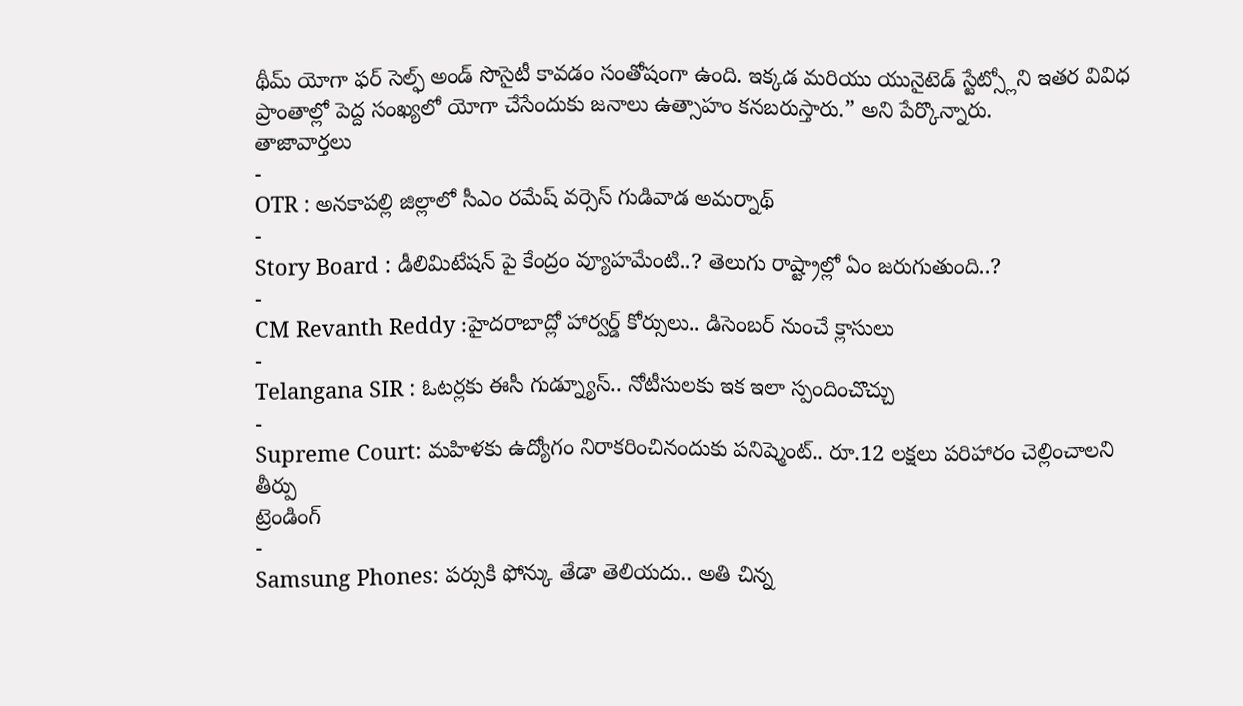థీమ్ యోగా ఫర్ సెల్ఫ్ అండ్ సొసైటీ కావడం సంతోషంగా ఉంది. ఇక్కడ మరియు యునైటెడ్ స్టేట్స్లోని ఇతర వివిధ ప్రాంతాల్లో పెద్ద సంఖ్యలో యోగా చేసేందుకు జనాలు ఉత్సాహం కనబరుస్తారు.” అని పేర్కొన్నారు.
తాజావార్తలు
-
OTR : అనకాపల్లి జిల్లాలో సీఎం రమేష్ వర్సెస్ గుడివాడ అమర్నాథ్
-
Story Board : డీలిమిటేషన్ పై కేంద్రం వ్యూహమేంటి..? తెలుగు రాష్ట్రాల్లో ఏం జరుగుతుంది..?
-
CM Revanth Reddy :హైదరాబాద్లో హార్వర్డ్ కోర్సులు.. డిసెంబర్ నుంచే క్లాసులు
-
Telangana SIR : ఓటర్లకు ఈసీ గుడ్న్యూస్.. నోటీసులకు ఇక ఇలా స్పందించొచ్చు
-
Supreme Court: మహిళకు ఉద్యోగం నిరాకరించినందుకు పనిష్మెంట్.. రూ.12 లక్షలు పరిహారం చెల్లించాలని తీర్పు
ట్రెండింగ్
-
Samsung Phones: పర్సుకి ఫోన్కు తేడా తెలియదు.. అతి చిన్న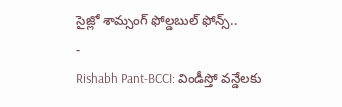సైజ్లో శామ్సంగ్ ఫోల్డబుల్ ఫోన్స్..
-
Rishabh Pant-BCCI: విండీస్తో వన్డేలకు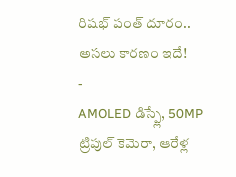రిషభ్ పంత్ దూరం.. అసలు కారణం ఇదే!
-
AMOLED డిస్ప్లే, 50MP ట్రిపుల్ కెమెరా, ఆరేళ్ల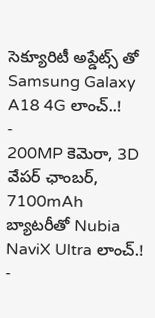సెక్యూరిటీ అప్డేట్స్ తో Samsung Galaxy A18 4G లాంచ్..!
-
200MP కెమెరా, 3D వేపర్ ఛాంబర్, 7100mAh బ్యాటరీతో Nubia NaviX Ultra లాంచ్.!
-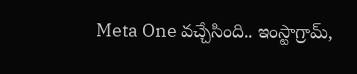Meta One వచ్చేసింది.. ఇంస్టాగ్రామ్,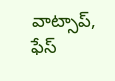వాట్సాప్, ఫేస్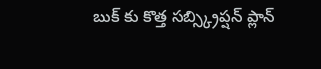బుక్ కు కొత్త సబ్స్క్రిప్షన్ ప్లాన్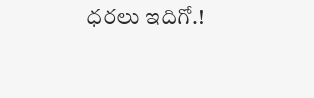ధరలు ఇదిగో.!